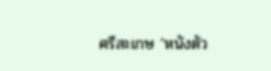ศรีสะเกษ ‘หนังตัว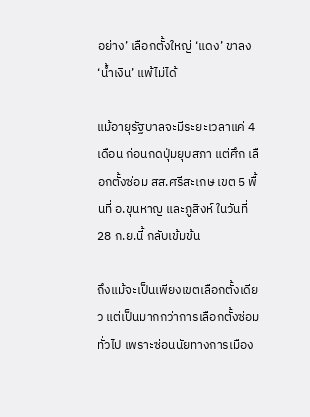อย่าง’ เลือกตั้งใหญ่ ‘แดง’ ขาลง ‘น้ำเงิน’ แพ้ไม่ได้

แม้อายุรัฐบาลจะมีระยะเวลาแค่ 4 เดือน ก่อนกดปุ่มยุบสภา แต่ศึก เลือกตั้งซ่อม สส.ศรีสะเกษ เขต 5 พื้นที่ อ.ขุนหาญ และภูสิงห์ ในวันที่ 28 ก.ย.นี้ กลับเข้มข้น

ถึงแม้จะเป็นเพียงเขตเลือกตั้งเดียว แต่เป็นมากกว่าการเลือกตั้งซ่อมทั่วไป เพราะซ่อนนัยทางการเมือง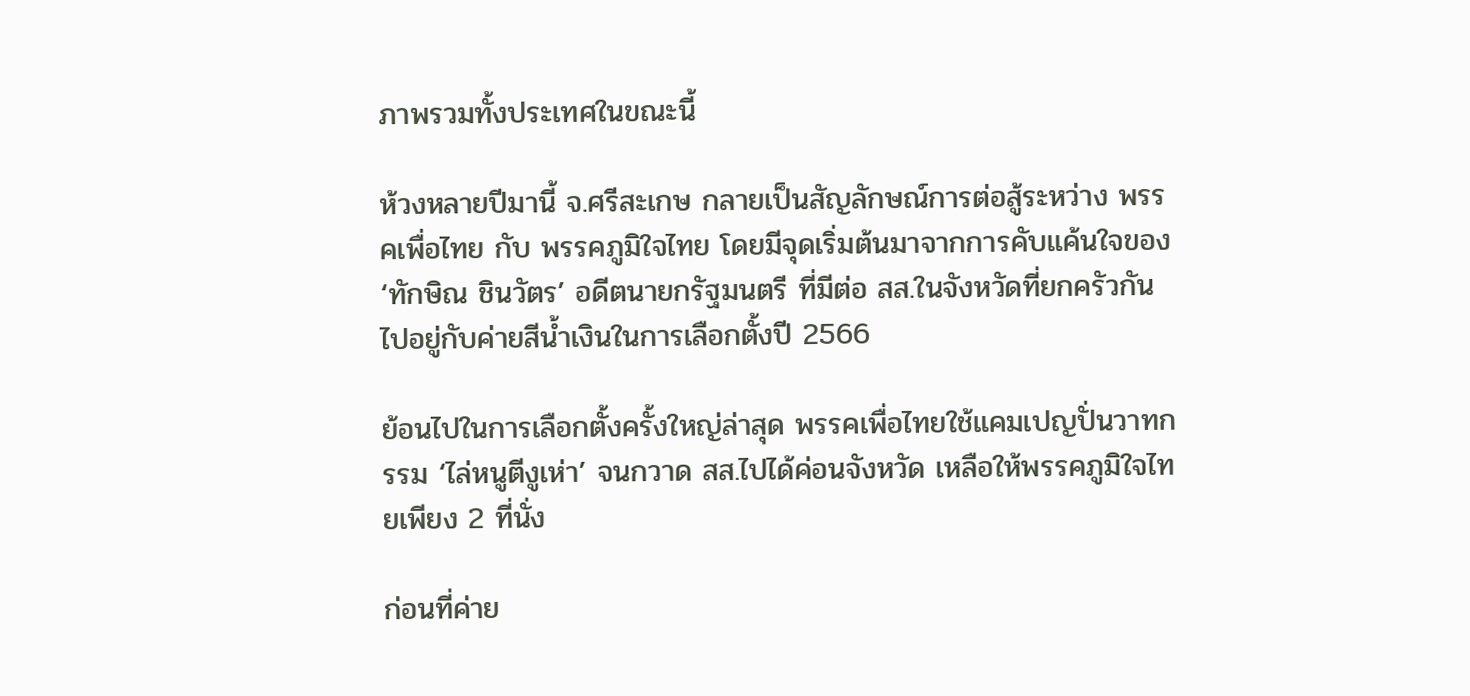ภาพรวมทั้งประเทศในขณะนี้

ห้วงหลายปีมานี้ จ.ศรีสะเกษ กลายเป็นสัญลักษณ์การต่อสู้ระหว่าง พรรคเพื่อไทย กับ พรรคภูมิใจไทย โดยมีจุดเริ่มต้นมาจากการคับแค้นใจของ ‘ทักษิณ ชินวัตร’ อดีตนายกรัฐมนตรี ที่มีต่อ สส.ในจังหวัดที่ยกครัวกันไปอยู่กับค่ายสีน้ำเงินในการเลือกตั้งปี 2566

ย้อนไปในการเลือกตั้งครั้งใหญ่ล่าสุด พรรคเพื่อไทยใช้แคมเปญปั่นวาทกรรม ‘ไล่หนูตีงูเห่า’ จนกวาด สส.ไปได้ค่อนจังหวัด เหลือให้พรรคภูมิใจไทยเพียง 2 ที่นั่ง

ก่อนที่ค่าย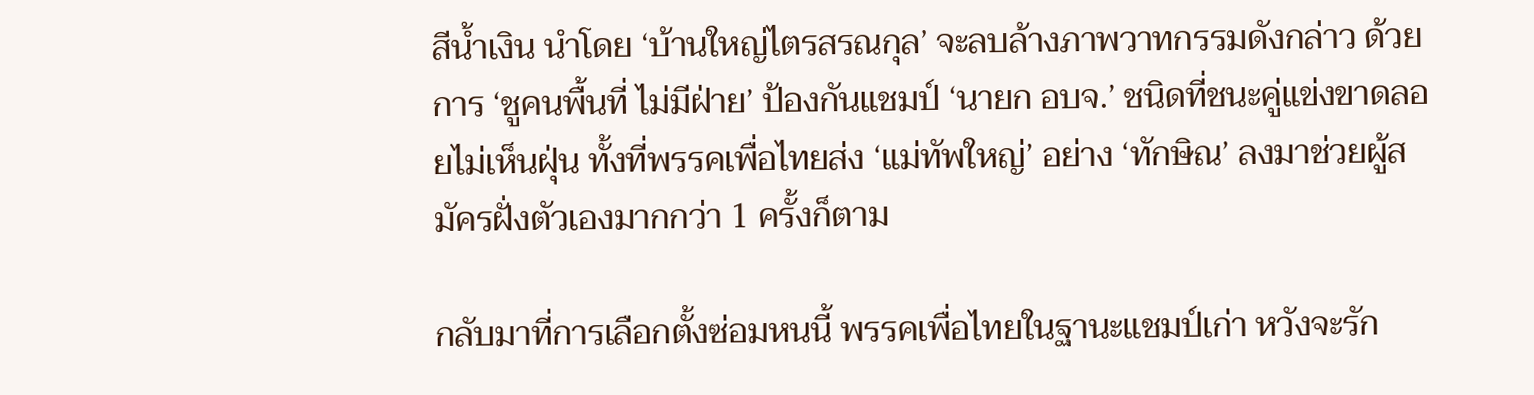สีน้ำเงิน นำโดย ‘บ้านใหญ่ไตรสรณกุล’ จะลบล้างภาพวาทกรรมดังกล่าว ด้วยการ ‘ชูคนพื้นที่ ไม่มีฝ่าย’ ป้องกันแชมป์ ‘นายก อบจ.’ ชนิดที่ชนะคู่แข่งขาดลอยไม่เห็นฝุ่น ทั้งที่พรรคเพื่อไทยส่ง ‘แม่ทัพใหญ่’ อย่าง ‘ทักษิณ’ ลงมาช่วยผู้สมัครฝั่งตัวเองมากกว่า 1 ครั้งก็ตาม

กลับมาที่การเลือกตั้งซ่อมหนนี้ พรรคเพื่อไทยในฐานะแชมป์เก่า หวังจะรัก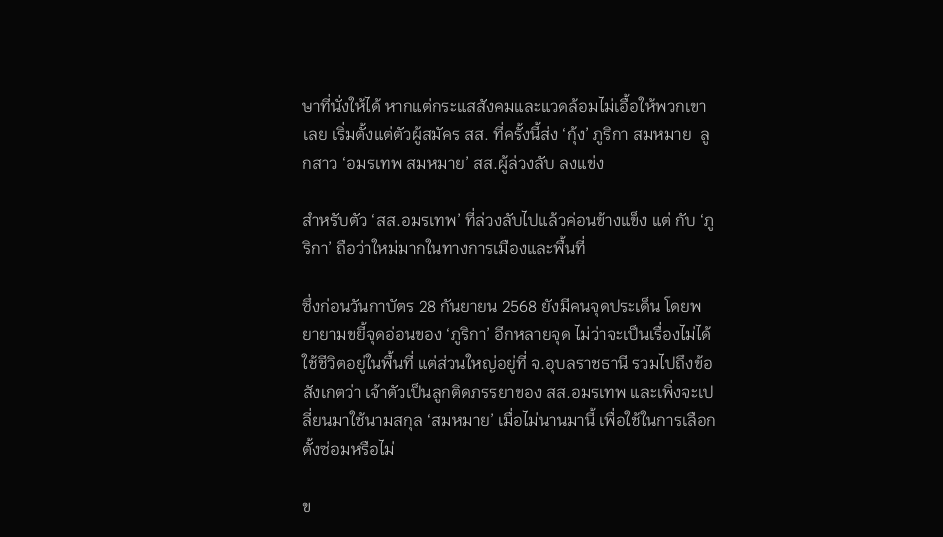ษาที่นั่งให้ได้ หากแต่กระแสสังคมและแวดล้อมไม่เอื้อให้พวกเขาเลย เริ่มตั้งแต่ตัวผู้สมัคร สส. ที่ครั้งนี้ส่ง ‘กุ้ง’ ภูริกา สมหมาย  ลูกสาว ‘อมรเทพ สมหมาย’ สส.ผู้ล่วงลับ ลงแข่ง

สำหรับตัว ‘สส.อมรเทพ’ ที่ล่วงลับไปแล้วค่อนข้างแข็ง แต่ กับ ‘ภูริกา’ ถือว่าใหม่มากในทางการเมืองและพื้นที่

ซึ่งก่อนวันกาบัตร 28 กันยายน 2568 ยังมีคนจุดประเด็น โดยพยายามขยี้จุดอ่อนของ ‘ภูริกา’ อีกหลายจุด ไม่ว่าจะเป็นเรื่องไม่ได้ใช้ชีวิตอยู่ในพื้นที่ แต่ส่วนใหญ่อยู่ที่ จ.อุบลราชธานี รวมไปถึงข้อสังเกตว่า เจ้าตัวเป็นลูกติดภรรยาของ สส.อมรเทพ และเพิ่งจะเปลี่ยนมาใช้นามสกุล ‘สมหมาย’ เมื่อไม่นานมานี้ เพื่อใช้ในการเลือกตั้งซ่อมหรือไม่

ข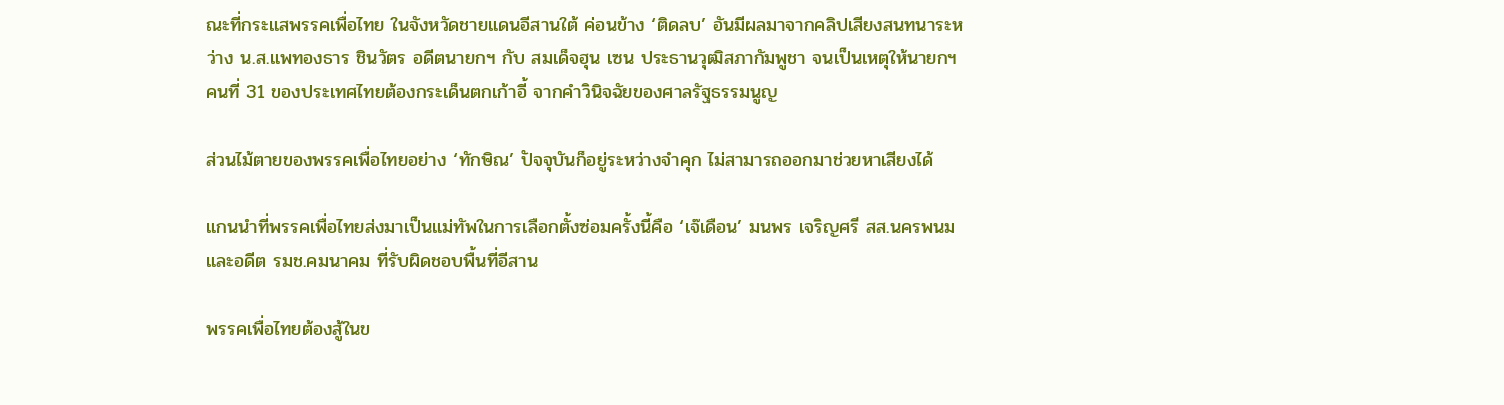ณะที่กระแสพรรคเพื่อไทย ในจังหวัดชายแดนอีสานใต้ ค่อนข้าง ‘ติดลบ’ อันมีผลมาจากคลิปเสียงสนทนาระหว่าง น.ส.แพทองธาร ชินวัตร อดีตนายกฯ กับ สมเด็จฮุน เซน ประธานวุฒิสภากัมพูชา จนเป็นเหตุให้นายกฯ คนที่ 31 ของประเทศไทยต้องกระเด็นตกเก้าอี้ จากคำวินิจฉัยของศาลรัฐธรรมนูญ

ส่วนไม้ตายของพรรคเพื่อไทยอย่าง ‘ทักษิณ’ ปัจจุบันก็อยู่ระหว่างจำคุก ไม่สามารถออกมาช่วยหาเสียงได้

แกนนำที่พรรคเพื่อไทยส่งมาเป็นแม่ทัพในการเลือกตั้งซ่อมครั้งนี้คือ ‘เจ๊เดือน’ มนพร เจริญศรี สส.นครพนม และอดีต รมช.คมนาคม ที่รับผิดชอบพื้นที่อีสาน

พรรคเพื่อไทยต้องสู้ในข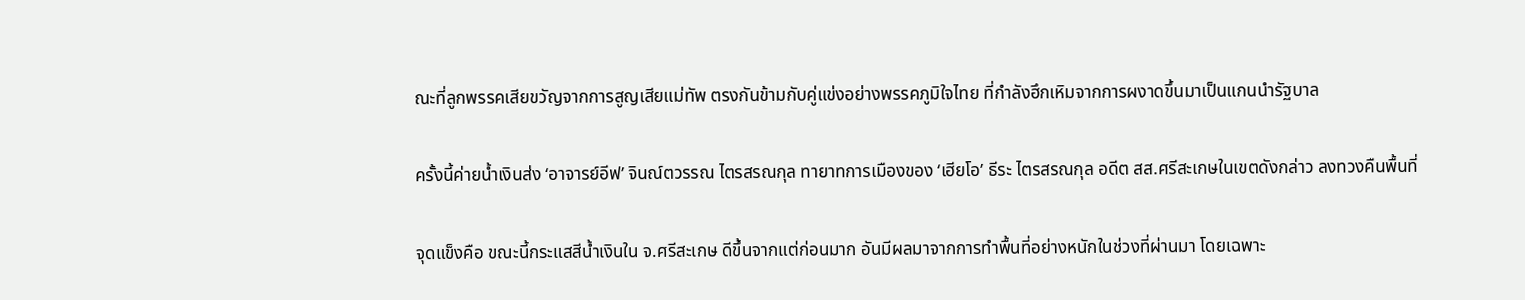ณะที่ลูกพรรคเสียขวัญจากการสูญเสียแม่ทัพ ตรงกันข้ามกับคู่แข่งอย่างพรรคภูมิใจไทย ที่กำลังฮึกเหิมจากการผงาดขึ้นมาเป็นแกนนำรัฐบาล

ครั้งนี้ค่ายน้ำเงินส่ง ‘อาจารย์อีฟ’ จินณ์ตวรรณ ไตรสรณกุล ทายาทการเมืองของ ‘เฮียโอ’ ธีระ ไตรสรณกุล อดีต สส.ศรีสะเกษในเขตดังกล่าว ลงทวงคืนพื้นที่

จุดแข็งคือ ขณะนี้กระแสสีน้ำเงินใน จ.ศรีสะเกษ ดีขึ้นจากแต่ก่อนมาก อันมีผลมาจากการทำพื้นที่อย่างหนักในช่วงที่ผ่านมา โดยเฉพาะ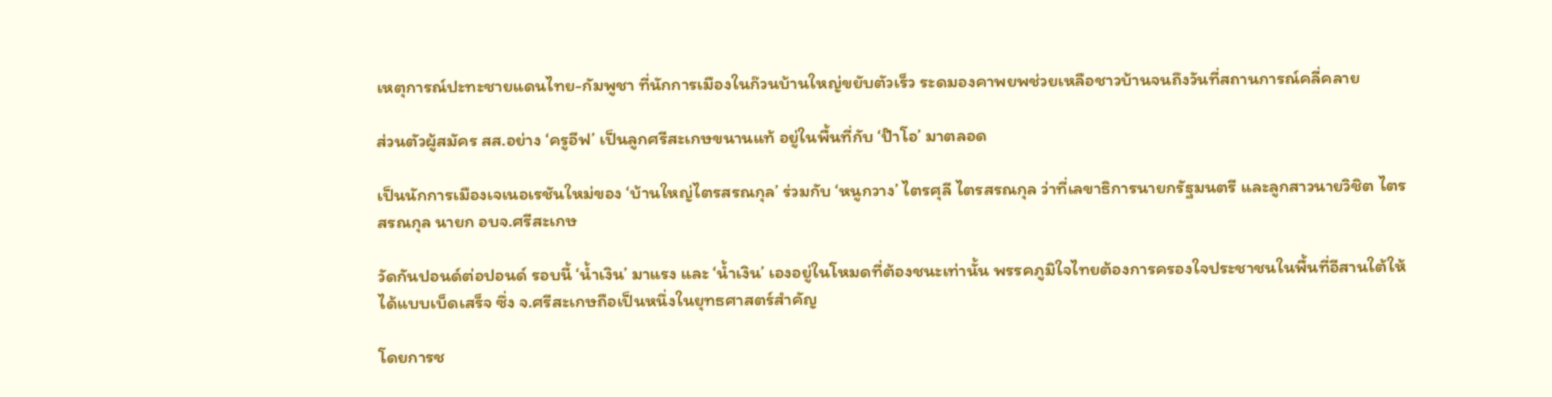เหตุการณ์ปะทะชายแดนไทย-กัมพูชา ที่นักการเมืองในก๊วนบ้านใหญ่ขยับตัวเร็ว ระดมองคาพยพช่วยเหลือชาวบ้านจนถึงวันที่สถานการณ์คลี่คลาย

ส่วนตัวผู้สมัคร สส.อย่าง ‘ครูอีฟ’ เป็นลูกศรีสะเกษขนานแท้ อยู่ในพื้นที่กับ ‘ป๊าโอ’ มาตลอด

เป็นนักการเมืองเจเนอเรชันใหม่ของ ‘บ้านใหญ่ไตรสรณกุล’ ร่วมกับ ‘หนูกวาง’ ไตรศุลี ไตรสรณกุล ว่าที่เลขาธิการนายกรัฐมนตรี และลูกสาวนายวิชิต ไตรสรณกุล นายก อบจ.ศรีสะเกษ

วัดกันปอนด์ต่อปอนด์ รอบนี้ ‘น้ำเงิน’ มาแรง และ ‘น้ำเงิน’ เองอยู่ในโหมดที่ต้องชนะเท่านั้น พรรคภูมิใจไทยต้องการครองใจประชาชนในพื้นที่อีสานใต้ให้ได้แบบเบ็ดเสร็จ ซึ่ง จ.ศรีสะเกษถือเป็นหนึ่งในยุทธศาสตร์สำคัญ

โดยการช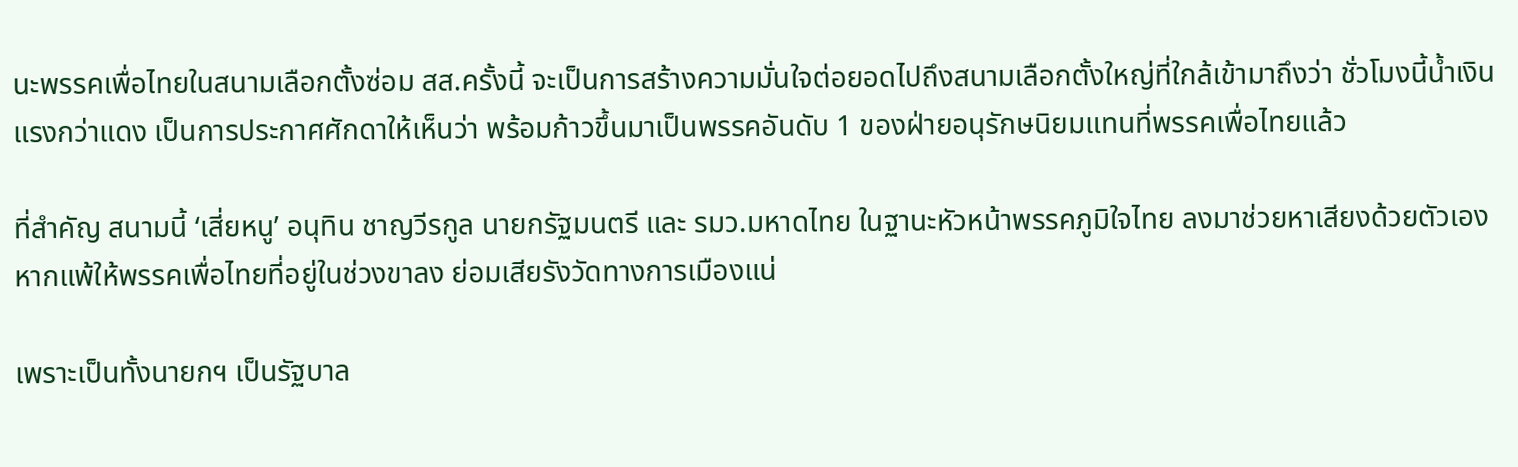นะพรรคเพื่อไทยในสนามเลือกตั้งซ่อม สส.ครั้งนี้ จะเป็นการสร้างความมั่นใจต่อยอดไปถึงสนามเลือกตั้งใหญ่ที่ใกล้เข้ามาถึงว่า ชั่วโมงนี้น้ำเงินแรงกว่าแดง เป็นการประกาศศักดาให้เห็นว่า พร้อมก้าวขึ้นมาเป็นพรรคอันดับ 1 ของฝ่ายอนุรักษนิยมแทนที่พรรคเพื่อไทยแล้ว

ที่สำคัญ สนามนี้ ‘เสี่ยหนู’ อนุทิน ชาญวีรกูล นายกรัฐมนตรี และ รมว.มหาดไทย ในฐานะหัวหน้าพรรคภูมิใจไทย ลงมาช่วยหาเสียงด้วยตัวเอง หากแพ้ให้พรรคเพื่อไทยที่อยู่ในช่วงขาลง ย่อมเสียรังวัดทางการเมืองแน่

เพราะเป็นทั้งนายกฯ เป็นรัฐบาล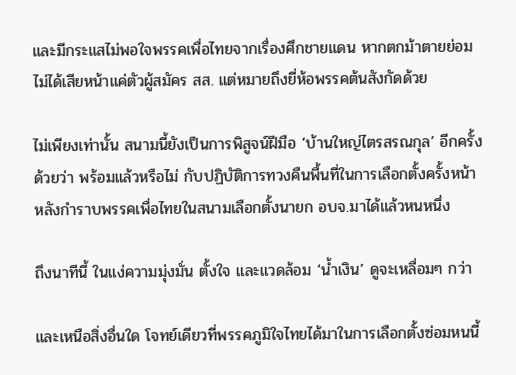และมีกระแสไม่พอใจพรรคเพื่อไทยจากเรื่องศึกชายแดน หากตกม้าตายย่อมไม่ได้เสียหน้าแค่ตัวผู้สมัคร สส. แต่หมายถึงยี่ห้อพรรคต้นสังกัดด้วย

ไม่เพียงเท่านั้น สนามนี้ยังเป็นการพิสูจน์ฝีมือ ‘บ้านใหญ่ไตรสรณกุล’ อีกครั้งด้วยว่า พร้อมแล้วหรือไม่ กับปฏิบัติการทวงคืนพื้นที่ในการเลือกตั้งครั้งหน้า หลังกำราบพรรคเพื่อไทยในสนามเลือกตั้งนายก อบจ.มาได้แล้วหนหนึ่ง

ถึงนาทีนี้ ในแง่ความมุ่งมั่น ตั้งใจ และแวดล้อม ‘น้ำเงิน’ ดูจะเหลื่อมๆ กว่า

และเหนือสิ่งอื่นใด โจทย์เดียวที่พรรคภูมิใจไทยได้มาในการเลือกตั้งซ่อมหนนี้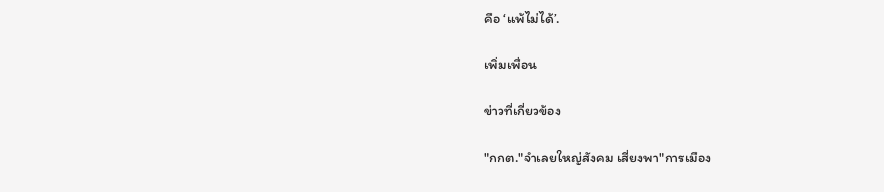คือ ‘แพ้ไม่ได้’.

เพิ่มเพื่อน

ข่าวที่เกี่ยวข้อง

"กกต."จำเลยใหญ่สังคม เสี่ยงพา"การเมือง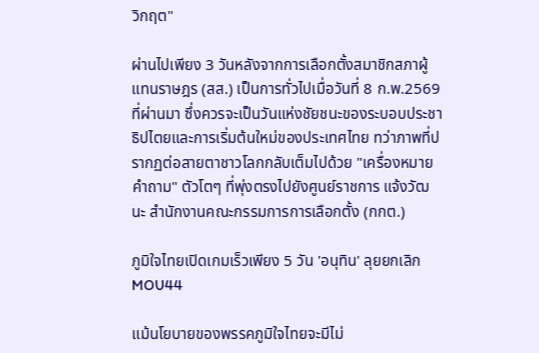วิกฤต"

ผ่านไปเพียง 3 วันหลังจากการเลือกตั้งสมาชิกสภาผู้แทนราษฎร (สส.) เป็นการทั่วไปเมื่อวันที่ 8 ก.พ.2569 ที่ผ่านมา ซึ่งควรจะเป็นวันแห่งชัยชนะของระบอบประชาธิปไตยและการเริ่มต้นใหม่ของประเทศไทย ทว่าภาพที่ปรากฏต่อสายตาชาวโลกกลับเต็มไปด้วย "เครื่องหมายคำถาม" ตัวโตๆ ที่พุ่งตรงไปยังศูนย์ราชการ แจ้งวัฒนะ สำนักงานคณะกรรมการการเลือกตั้ง (กกต.)

ภูมิใจไทยเปิดเกมเร็วเพียง 5 วัน 'อนุทิน' ลุยยกเลิกMOU44

แม้นโยบายของพรรคภูมิใจไทยจะมีไม่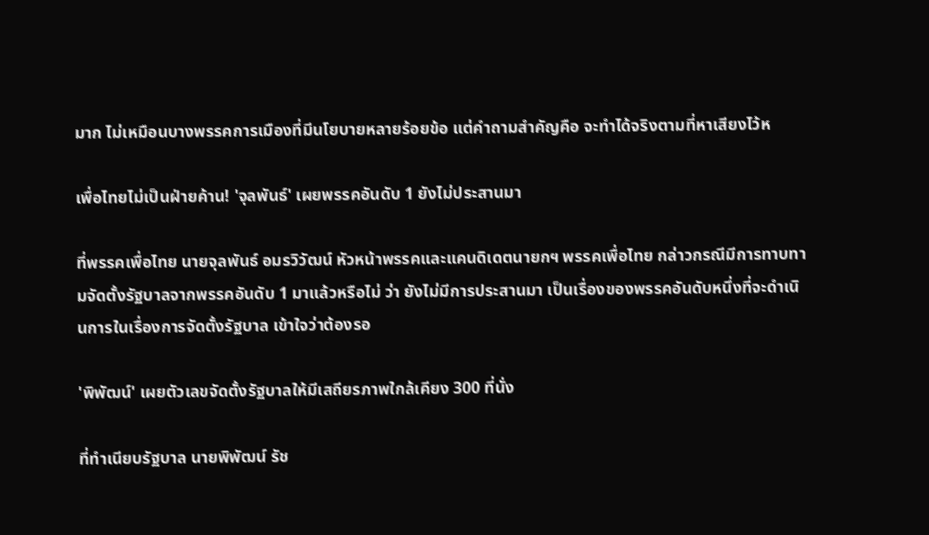มาก ไม่เหมือนบางพรรคการเมืองที่มีนโยบายหลายร้อยข้อ แต่คำถามสำคัญคือ จะทำได้จริงตามที่หาเสียงไว้ห

เพื่อไทยไม่เป็นฝ่ายค้าน! 'จุลพันธ์' เผยพรรคอันดับ 1 ยังไม่ประสานมา

ที่พรรคเพื่อไทย นายจุลพันธ์ อมรวิวัฒน์ หัวหน้าพรรคและแคนดิเดตนายกฯ พรรคเพื่อไทย กล่าวกรณีมีการทาบทามจัดตั้งรัฐบาลจากพรรคอันดับ 1 มาแล้วหรือไม่ ว่า ยังไม่มีการประสานมา เป็นเรื่องของพรรคอันดับหนึ่งที่จะดำเนินการในเรื่องการจัดตั้งรัฐบาล เข้าใจว่าต้องรอ

'พิพัฒน์' เผยตัวเลขจัดตั้งรัฐบาลให้มีเสถียรภาพใกล้เคียง 300 ที่นั่ง

ที่ทำเนียบรัฐบาล นายพิพัฒน์ รัช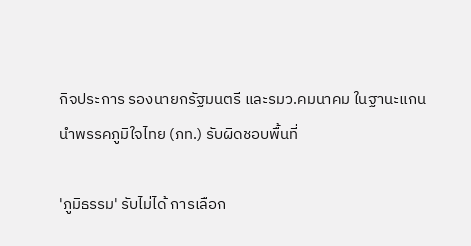กิจประการ รองนายกรัฐมนตรี และรมว.คมนาคม ในฐานะแกนนำพรรคภูมิใจไทย (ภท.) รับผิดชอบพื้นที่

'ภูมิธรรม' รับไม่ได้ การเลือก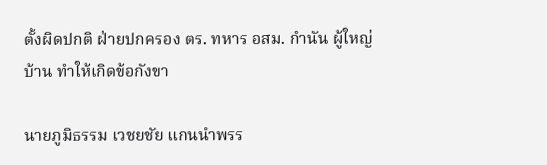ตั้งผิดปกติ ฝ่ายปกครอง ตร. ทหาร อสม. กำนัน ผู้ใหญ่บ้าน ทำให้เกิดข้อกังขา

นายภูมิธรรม เวชยชัย แกนนำพรร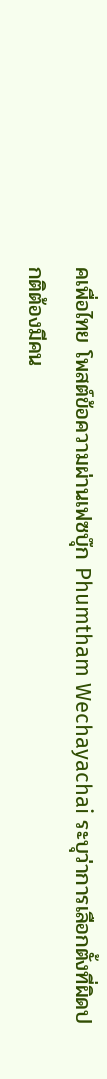คเพื่อไทย โพสต์ข้อความผ่านเฟซบุ๊ก Phumtham Wechayachai ระบุว่าการเลือกตั้งที่ผิดปกติต้องมีคน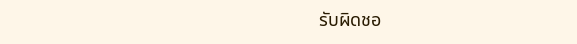รับผิดชอ